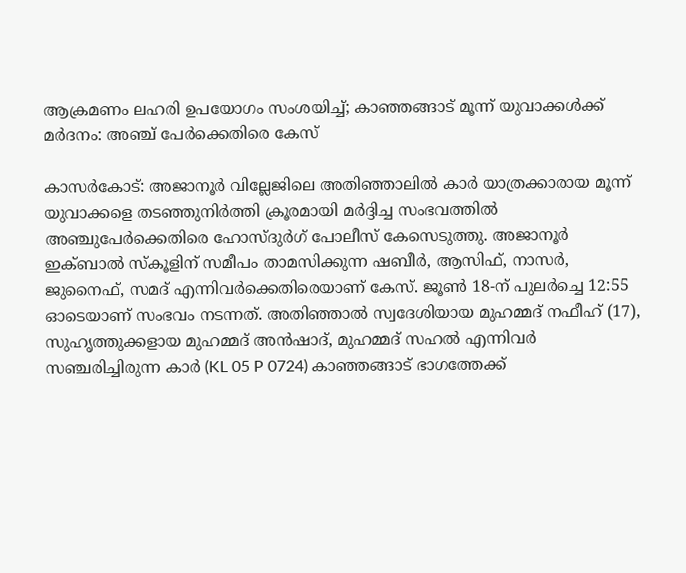ആക്രമണം ലഹരി ഉപയോഗം സംശയിച്ച്; കാഞ്ഞങ്ങാട് മൂന്ന് യുവാക്കൾക്ക് മർദനം: അഞ്ച് പേർക്കെതിരെ കേസ്

കാസർകോട്: അജാനൂർ വില്ലേജിലെ അതിഞ്ഞാലിൽ കാർ യാത്രക്കാരായ മൂന്ന് യുവാക്കളെ തടഞ്ഞുനിർത്തി ക്രൂരമായി മർദ്ദിച്ച സംഭവത്തിൽ അഞ്ചുപേർക്കെതിരെ ഹോസ്ദുർഗ് പോലീസ് കേസെടുത്തു. അജാനൂർ ഇക്ബാൽ സ്കൂളിന് സമീപം താമസിക്കുന്ന ഷബീർ, ആസിഫ്, നാസർ, ജുനൈഫ്, സമദ് എന്നിവർക്കെതിരെയാണ് കേസ്. ജൂൺ 18-ന് പുലർച്ചെ 12:55 ഓടെയാണ് സംഭവം നടന്നത്. അതിഞ്ഞാൽ സ്വദേശിയായ മുഹമ്മദ് നഫീഹ് (17), സുഹൃത്തുക്കളായ മുഹമ്മദ് അൻഷാദ്, മുഹമ്മദ് സഹൽ എന്നിവർ സഞ്ചരിച്ചിരുന്ന കാർ (KL 05 P 0724) കാഞ്ഞങ്ങാട് ഭാഗത്തേക്ക്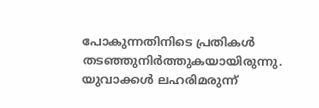പോകുന്നതിനിടെ പ്രതികൾ തടഞ്ഞുനിർത്തുകയായിരുന്നു. യുവാക്കൾ ലഹരിമരുന്ന്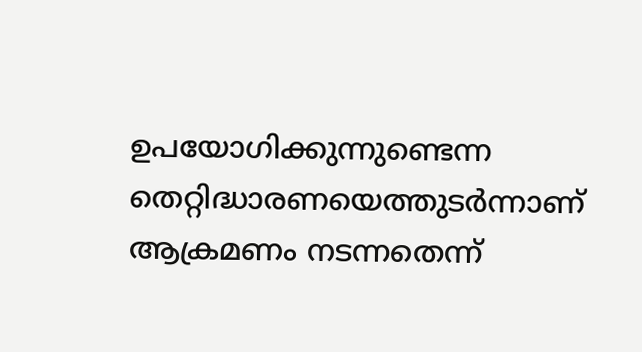ഉപയോഗിക്കുന്നുണ്ടെന്ന തെറ്റിദ്ധാരണയെത്തുടർന്നാണ് ആക്രമണം നടന്നതെന്ന്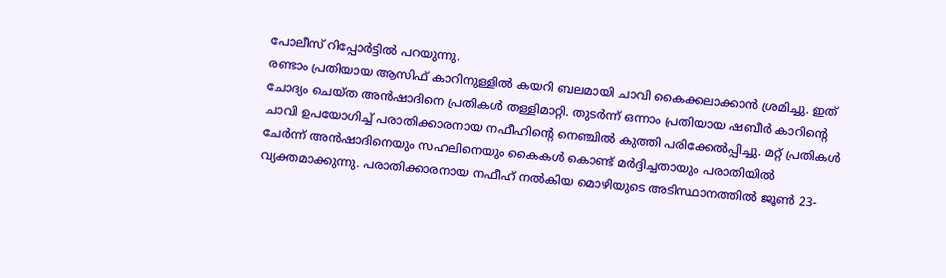പോലീസ് റിപ്പോർട്ടിൽ പറയുന്നു.
രണ്ടാം പ്രതിയായ ആസിഫ് കാറിനുള്ളിൽ കയറി ബലമായി ചാവി കൈക്കലാക്കാൻ ശ്രമിച്ചു. ഇത് ചോദ്യം ചെയ്ത അൻഷാദിനെ പ്രതികൾ തള്ളിമാറ്റി. തുടർന്ന് ഒന്നാം പ്രതിയായ ഷബീർ കാറിൻ്റെ ചാവി ഉപയോഗിച്ച് പരാതിക്കാരനായ നഫീഹിൻ്റെ നെഞ്ചിൽ കുത്തി പരിക്കേൽപ്പിച്ചു. മറ്റ് പ്രതികൾ ചേർന്ന് അൻഷാദിനെയും സഹലിനെയും കൈകൾ കൊണ്ട് മർദ്ദിച്ചതായും പരാതിയിൽ വ്യക്തമാക്കുന്നു. പരാതിക്കാരനായ നഫീഹ് നൽകിയ മൊഴിയുടെ അടിസ്ഥാനത്തിൽ ജൂൺ 23-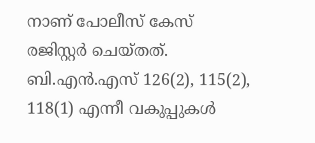നാണ് പോലീസ് കേസ് രജിസ്റ്റർ ചെയ്തത്. ബി.എൻ.എസ് 126(2), 115(2), 118(1) എന്നീ വകുപ്പുകൾ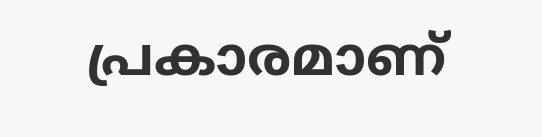പ്രകാരമാണ്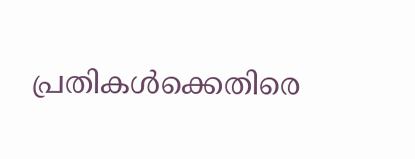പ്രതികൾക്കെതിരെ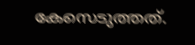കേസെടുത്തത്.